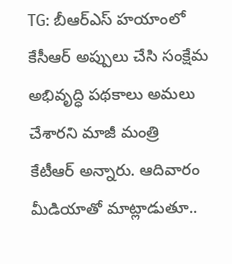TG: బీఆర్ఎస్ హయాంలో
కేసీఆర్ అప్పులు చేసి సంక్షేమ అభివృద్ధి పథకాలు అమలు చేశారని మాజీ మంత్రి
కేటీఆర్ అన్నారు. ఆదివారం మీడియాతో మాట్లాడుతూ..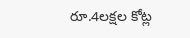రూ.4లక్షల కోట్ల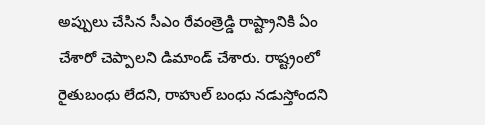అప్పులు చేసిన సీఎం రేవంత్రెడ్డి రాష్ట్రానికి ఏం చేశారో చెప్పాలని డిమాండ్ చేశారు. రాష్ట్రంలో రైతుబంధు లేదని, రాహుల్ బంధు నడుస్తోందని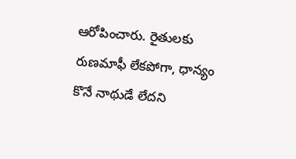ఆరోపించారు. రైతులకు రుణమాఫీ లేకపోగా, ధాన్యం కొనే నాథుడే లేదని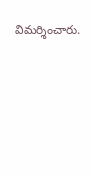విమర్శించారు.